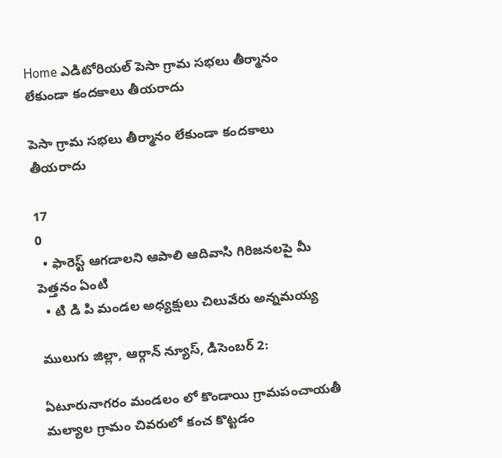Home ఎడిటోరియల్ పెసా గ్రామ సభలు తీర్మానం లేకుండా కందకాలు తీయరాదు

పెసా గ్రామ సభలు తీర్మానం లేకుండా కందకాలు తీయరాదు

17
0
  • ఫారెస్ట్ ఆగడాలని ఆపాలి ఆదివాసి గిరిజనలపై మీ పెత్తనం ఏంటి
  • టి డి పి మండల అధ్యక్షులు చిలువేరు అన్నమయ్య

ములుగు జిల్లా, ఆర్గాన్ న్యూస్, డిసెంబర్ 2:

ఏటూరునాగరం మండలం లో కొండాయి గ్రామపంచాయతీ మల్యాల గ్రామం చివరులో కంచ కొట్టడం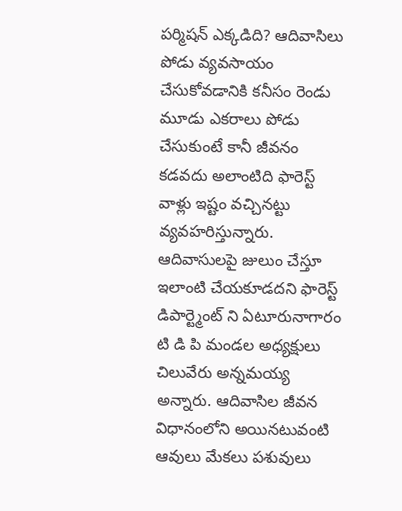పర్మిషన్ ఎక్కడిది? ఆదివాసిలు పోడు వ్యవసాయం చేసుకోవడానికి కనీసం రెండు మూడు ఎకరాలు పోడు చేసుకుంటే కానీ జీవనం కడవదు అలాంటిది ఫారెస్ట్ వాళ్లు ఇష్టం వచ్చినట్టు వ్యవహరిస్తున్నారు. ఆదివాసులపై జులుం చేస్తూ ఇలాంటి చేయకూడదని ఫారెస్ట్ డిపార్ట్మెంట్ ని ఏటూరునాగారం టి డి పి మండల అధ్యక్షులు చిలువేరు అన్నమయ్య అన్నారు. ఆదివాసిల జీవన విధానంలోని అయినటువంటి ఆవులు మేకలు పశువులు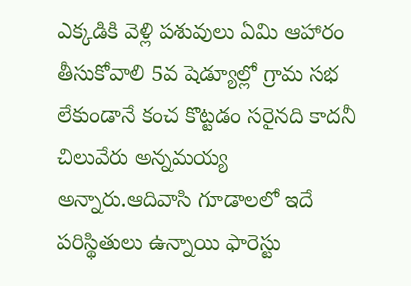ఎక్కడికి వెళ్లి పశువులు ఏమి ఆహారం తీసుకోవాలి 5వ షెడ్యూల్లో గ్రామ సభ లేకుండానే కంచ కొట్టడం సరైనది కాదనీ చిలువేరు అన్నమయ్య అన్నారు.ఆదివాసి గూడాలలో ఇదే పరిస్థితులు ఉన్నాయి ఫారెస్టు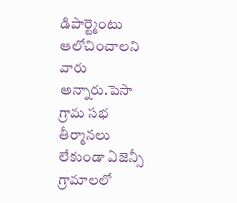డిపార్ట్మెంటు ఆలోచించాలని వారు అన్నారు.పెసా గ్రామ సభ తీర్మానలు లేకుండా ఏజెన్సీ గ్రామాలలో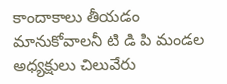కాందాకాలు తీయడం మానుకోవాలనీ టి డి పి మండల అధ్యక్షులు చిలువేరు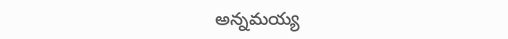అన్నమయ్య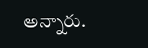అన్నారు.